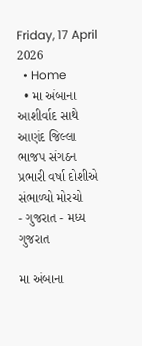Friday, 17 April 2026
  • Home
  • મા અંબાના આશીર્વાદ સાથે આણંદ જિલ્લા ભાજપ સંગઠન પ્રભારી વર્ષા દોશીએ સંભાળ્યો મોરચો
- ગુજરાત - મધ્ય ગુજરાત

મા અંબાના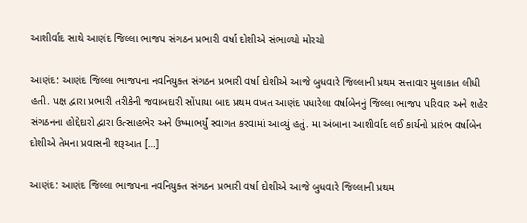આશીર્વાદ સાથે આણંદ જિલ્લા ભાજપ સંગઠન પ્રભારી વર્ષા દોશીએ સંભાળ્યો મોરચો

આણંદ: આણંદ જિલ્લા ભાજપના નવનિયુક્ત સંગઠન પ્રભારી વર્ષા દોશીએ આજે બુધવારે જિલ્લાની પ્રથમ સત્તાવાર મુલાકાત લીધી હતી. પક્ષ દ્વારા પ્રભારી તરીકેની જવાબદારી સોંપાયા બાદ પ્રથમ વખત આણંદ પધારેલા વર્ષાબેનનું જિલ્લા ભાજપ પરિવાર અને શહેર સંગઠનના હોદ્દેદારો દ્વારા ઉત્સાહભેર અને ઉષ્માભર્યું સ્વાગત કરવામાં આવ્યું હતું. મા અંબાના આશીર્વાદ લઈ કાર્યનો પ્રારંભ વર્ષાબેન દોશીએ તેમના પ્રવાસની શરૂઆત […]

આણંદ: આણંદ જિલ્લા ભાજપના નવનિયુક્ત સંગઠન પ્રભારી વર્ષા દોશીએ આજે બુધવારે જિલ્લાની પ્રથમ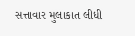સત્તાવાર મુલાકાત લીધી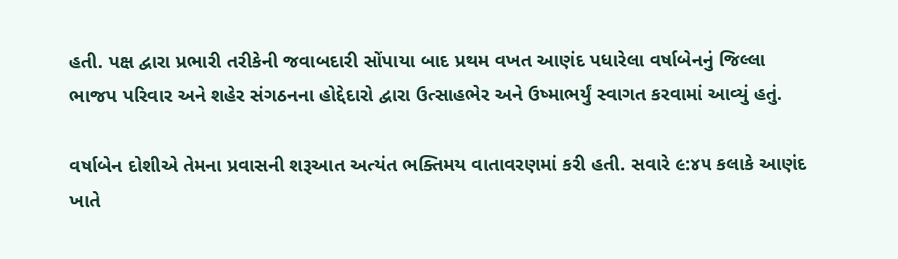હતી. પક્ષ દ્વારા પ્રભારી તરીકેની જવાબદારી સોંપાયા બાદ પ્રથમ વખત આણંદ પધારેલા વર્ષાબેનનું જિલ્લા ભાજપ પરિવાર અને શહેર સંગઠનના હોદ્દેદારો દ્વારા ઉત્સાહભેર અને ઉષ્માભર્યું સ્વાગત કરવામાં આવ્યું હતું.

વર્ષાબેન દોશીએ તેમના પ્રવાસની શરૂઆત અત્યંત ભક્તિમય વાતાવરણમાં કરી હતી. સવારે ૯:૪૫ કલાકે આણંદ ખાતે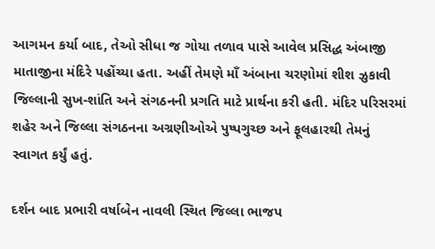આગમન કર્યા બાદ, તેઓ સીધા જ ગોયા તળાવ પાસે આવેલ પ્રસિદ્ધ અંબાજી માતાજીના મંદિરે પહોંચ્યા હતા. અહીં તેમણે માઁ અંબાના ચરણોમાં શીશ ઝુકાવી જિલ્લાની સુખ-શાંતિ અને સંગઠનની પ્રગતિ માટે પ્રાર્થના કરી હતી. મંદિર પરિસરમાં શહેર અને જિલ્લા સંગઠનના અગ્રણીઓએ પુષ્પગુચ્છ અને ફૂલહારથી તેમનું સ્વાગત કર્યું હતું.

દર્શન બાદ પ્રભારી વર્ષાબેન નાવલી સ્થિત જિલ્લા ભાજપ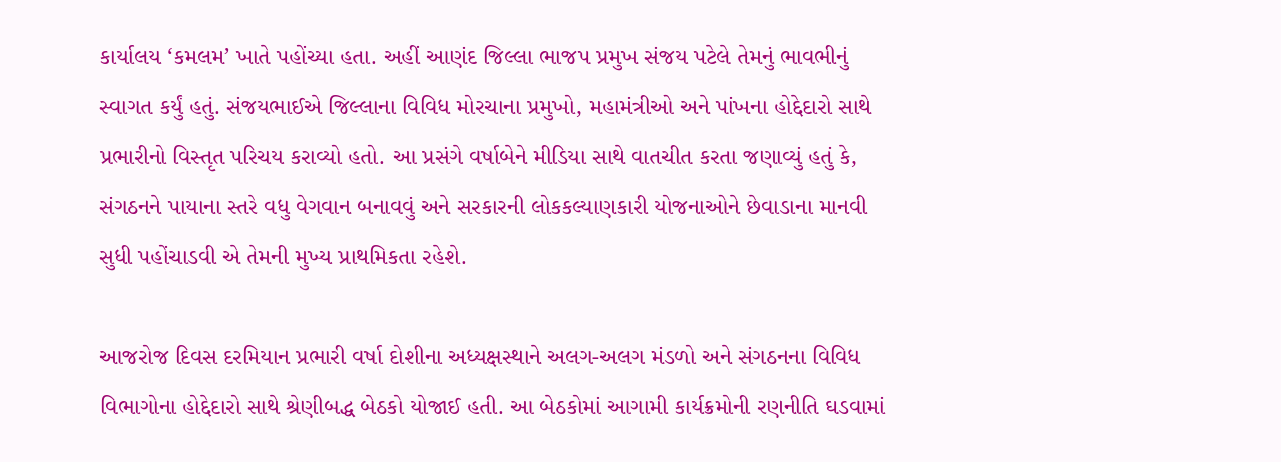કાર્યાલય ‘કમલમ’ ખાતે પહોંચ્યા હતા. અહીં આણંદ જિલ્લા ભાજપ પ્રમુખ સંજય પટેલે તેમનું ભાવભીનું સ્વાગત કર્યું હતું. સંજયભાઈએ જિલ્લાના વિવિધ મોરચાના પ્રમુખો, મહામંત્રીઓ અને પાંખના હોદ્દેદારો સાથે પ્રભારીનો વિસ્તૃત પરિચય કરાવ્યો હતો. આ પ્રસંગે વર્ષાબેને મીડિયા સાથે વાતચીત કરતા જણાવ્યું હતું કે, સંગઠનને પાયાના સ્તરે વધુ વેગવાન બનાવવું અને સરકારની લોકકલ્યાણકારી યોજનાઓને છેવાડાના માનવી સુધી પહોંચાડવી એ તેમની મુખ્ય પ્રાથમિકતા રહેશે.

આજરોજ દિવસ દરમિયાન પ્રભારી વર્ષા દોશીના અધ્યક્ષસ્થાને અલગ-અલગ મંડળો અને સંગઠનના વિવિધ વિભાગોના હોદ્દેદારો સાથે શ્રેણીબદ્ધ બેઠકો યોજાઈ હતી. આ બેઠકોમાં આગામી કાર્યક્રમોની રણનીતિ ઘડવામાં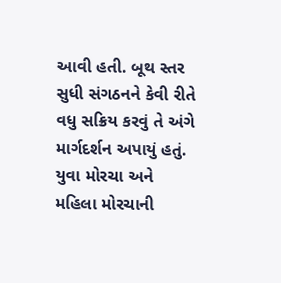આવી હતી. બૂથ સ્તર સુધી સંગઠનને કેવી રીતે વધુ સક્રિય કરવું તે અંગે માર્ગદર્શન અપાયું હતું. યુવા મોરચા અને મહિલા મોરચાની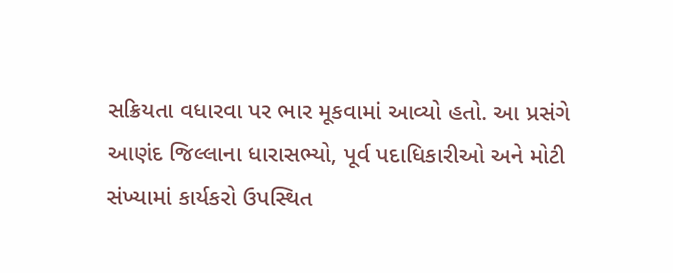સક્રિયતા વધારવા પર ભાર મૂકવામાં આવ્યો હતો. આ પ્રસંગે આણંદ જિલ્લાના ધારાસભ્યો, પૂર્વ પદાધિકારીઓ અને મોટી સંખ્યામાં કાર્યકરો ઉપસ્થિત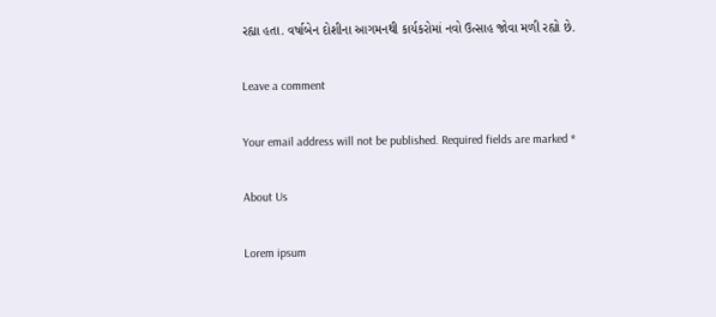રહ્યા હતા. વર્ષાબેન દોશીના આગમનથી કાર્યકરોમાં નવો ઉત્સાહ જોવા મળી રહ્યો છે.

Leave a comment

Your email address will not be published. Required fields are marked *

About Us

Lorem ipsum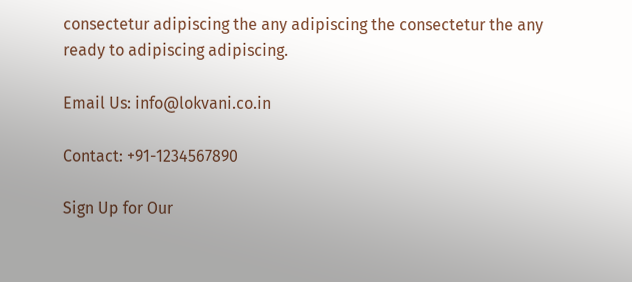consectetur adipiscing the any adipiscing the consectetur the any ready to adipiscing adipiscing.

Email Us: info@lokvani.co.in

Contact: +91-1234567890

Sign Up for Our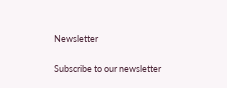Newsletter

Subscribe to our newsletter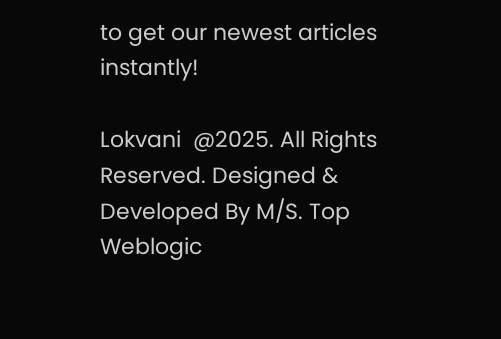to get our newest articles instantly!

Lokvani  @2025. All Rights Reserved. Designed & Developed By M/S. Top Weblogic